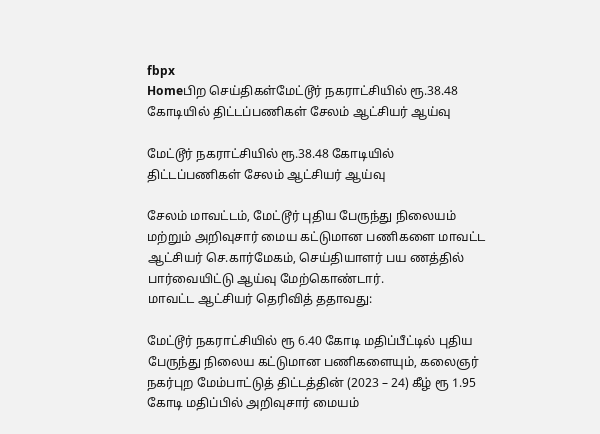fbpx
Homeபிற செய்திகள்மேட்டூர் நகராட்சியில் ரூ.38.48 கோடியில் திட்டப்பணிகள் சேலம் ஆட்சியர் ஆய்வு

மேட்டூர் நகராட்சியில் ரூ.38.48 கோடியில் திட்டப்பணிகள் சேலம் ஆட்சியர் ஆய்வு

சேலம் மாவட்டம், மேட்டூர் புதிய பேருந்து நிலையம் மற்றும் அறிவுசார் மைய கட்டுமான பணிகளை மாவட்ட ஆட்சியர் செ.கார்மேகம், செய்தியாளர் பய ணத்தில் பார்வையிட்டு ஆய்வு மேற்கொண்டார்.
மாவட்ட ஆட்சியர் தெரிவித் ததாவது:

மேட்டூர் நகராட்சியில் ரூ 6.40 கோடி மதிப்பீட்டில் புதிய பேருந்து நிலைய கட்டுமான பணிகளையும், கலைஞர் நகர்புற மேம்பாட்டுத் திட்டத்தின் (2023 – 24) கீழ் ரூ 1.95 கோடி மதிப்பில் அறிவுசார் மையம்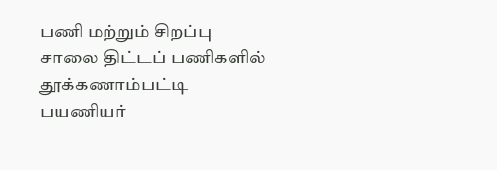பணி மற்றும் சிறப்பு சாலை திட்டப் பணிகளில் தூக்கணாம்பட்டி பயணியர்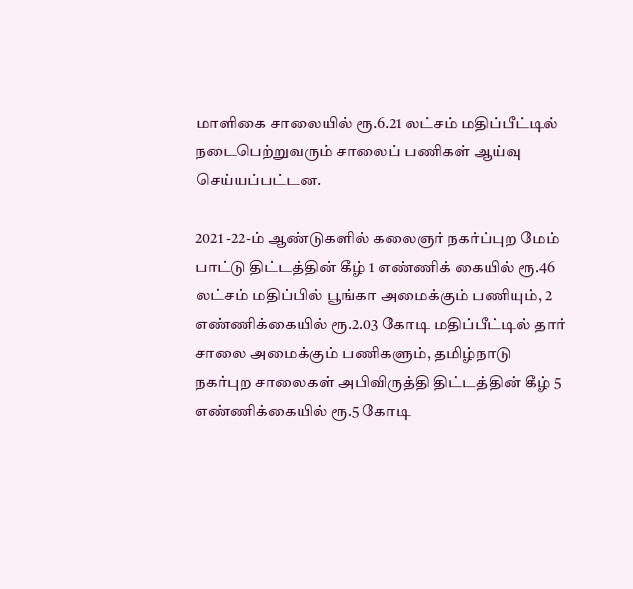மாளிகை சாலையில் ரூ.6.21 லட்சம் மதிப்பீட்டில் நடைபெற்றுவரும் சாலைப் பணிகள் ஆய்வு செய்யப்பட்டன.

2021 -22-ம் ஆண்டுகளில் கலைஞர் நகர்ப்புற மேம் பாட்டு திட்டத்தின் கீழ் 1 எண்ணிக் கையில் ரூ.46 லட்சம் மதிப்பில் பூங்கா அமைக்கும் பணியும், 2 எண்ணிக்கையில் ரூ.2.03 கோடி மதிப்பீட்டில் தார் சாலை அமைக்கும் பணிகளும், தமிழ்நாடு நகர்புற சாலைகள் அபிவிருத்தி திட்டத்தின் கீழ் 5 எண்ணிக்கையில் ரூ.5 கோடி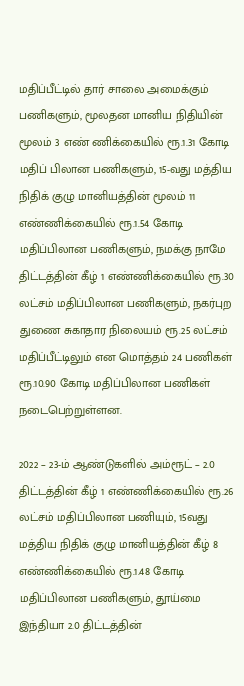மதிப்பீட்டில் தார் சாலை அமைக்கும் பணிகளும், மூலதன மானிய நிதியின் மூலம் 3 எண் ணிக்கையில் ரூ.1.31 கோடி மதிப் பிலான பணிகளும், 15-வது மத்திய நிதிக் குழு மானியத்தின் மூலம் 11 எண்ணிக்கையில் ரூ.1.54 கோடி மதிப்பிலான பணிகளும், நமக்கு நாமே திட்டத்தின் கீழ் 1 எண்ணிக்கையில் ரூ.30 லட்சம் மதிப்பிலான பணிகளும், நகர்புற துணை சுகாதார நிலையம் ரூ.25 லட்சம் மதிப்பீட்டிலும் என மொத்தம் 24 பணிகள் ரூ.10.90 கோடி மதிப்பிலான பணிகள் நடைபெற்றுள்ளன.

2022 – 23-ம் ஆண்டுகளில் அம்ரூட் – 2.0 திட்டத்தின் கீழ் 1 எண்ணிக்கையில் ரூ.26 லட்சம் மதிப்பிலான பணியும், 15வது மத்திய நிதிக் குழு மானியத்தின் கீழ் 8 எண்ணிக்கையில் ரூ.1.48 கோடி மதிப்பிலான பணிகளும், தூய்மை இந்தியா 2.0 திட்டத்தின்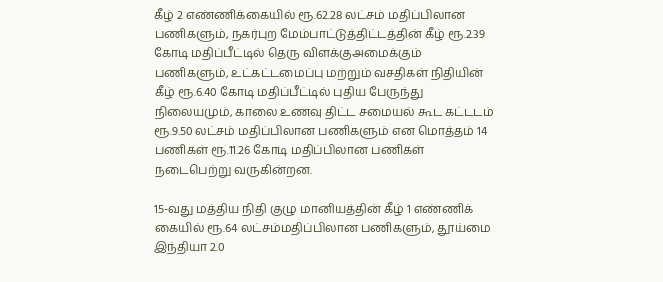கீழ் 2 எண்ணிக்கையில் ரூ.62.28 லட்சம் மதிப்பிலான பணிகளும், நகர்புற மேம்பாட்டுத்திட்டத்தின் கீழ் ரூ.2.39 கோடி மதிப்பீட்டில் தெரு விளக்குஅமைக்கும் பணிகளும், உட்கட்டமைப்பு மற்றும் வசதிகள் நிதியின் கீழ் ரூ.6.40 கோடி மதிப்பீட்டில் புதிய பேருந்து நிலையமும், காலை உணவு திட்ட சமையல் கூட கட்டடம் ரூ.9.50 லட்சம் மதிப்பிலான பணிகளும் என மொத்தம் 14 பணிகள் ரூ.11.26 கோடி மதிப்பிலான பணிகள் நடைபெற்று வருகின்றன.

15-வது மத்திய நிதி குழு மானியத்தின் கீழ் 1 எண்ணிக் கையில் ரூ.64 லட்சம்மதிப்பிலான பணிகளும், தூய்மை இந்தியா 2.0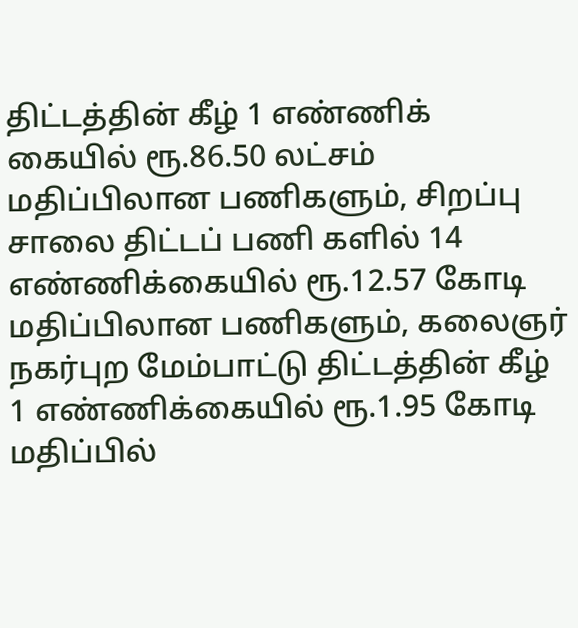திட்டத்தின் கீழ் 1 எண்ணிக் கையில் ரூ.86.50 லட்சம் மதிப்பிலான பணிகளும், சிறப்பு சாலை திட்டப் பணி களில் 14 எண்ணிக்கையில் ரூ.12.57 கோடி மதிப்பிலான பணிகளும், கலைஞர் நகர்புற மேம்பாட்டு திட்டத்தின் கீழ் 1 எண்ணிக்கையில் ரூ.1.95 கோடி மதிப்பில்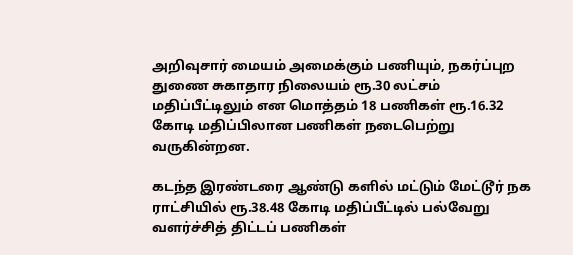அறிவுசார் மையம் அமைக்கும் பணியும், நகர்ப்புற துணை சுகாதார நிலையம் ரூ.30 லட்சம் மதிப்பீட்டிலும் என மொத்தம் 18 பணிகள் ரூ.16.32 கோடி மதிப்பிலான பணிகள் நடைபெற்று வருகின்றன.

கடந்த இரண்டரை ஆண்டு களில் மட்டும் மேட்டூர் நக ராட்சியில் ரூ.38.48 கோடி மதிப்பீட்டில் பல்வேறு வளர்ச்சித் திட்டப் பணிகள்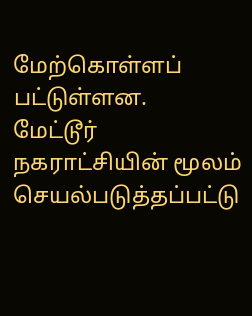மேற்கொள்ளப் பட்டுள்ளன.
மேட்டூர் நகராட்சியின் மூலம் செயல்படுத்தப்பட்டு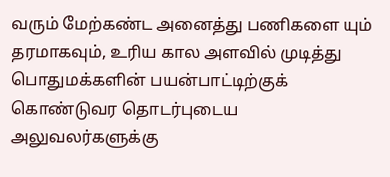வரும் மேற்கண்ட அனைத்து பணிகளை யும் தரமாகவும், உரிய கால அளவில் முடித்து பொதுமக்களின் பயன்பாட்டிற்குக் கொண்டுவர தொடர்புடைய அலுவலர்களுக்கு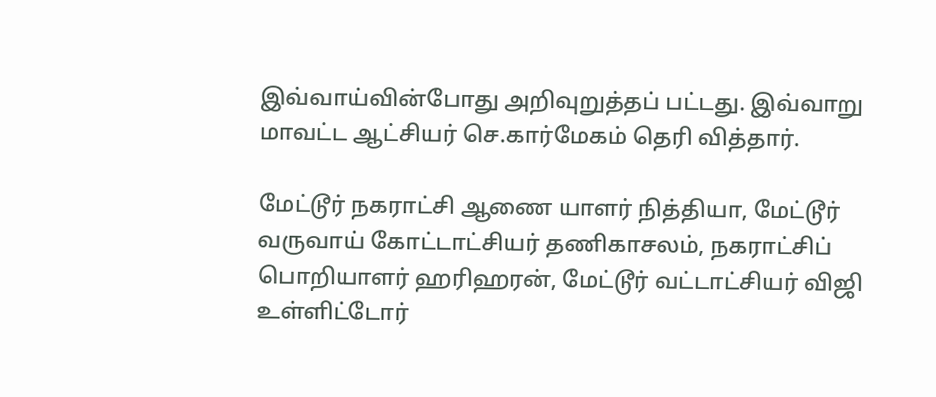இவ்வாய்வின்போது அறிவுறுத்தப் பட்டது. இவ்வாறு மாவட்ட ஆட்சியர் செ.கார்மேகம் தெரி வித்தார்.

மேட்டூர் நகராட்சி ஆணை யாளர் நித்தியா, மேட்டூர் வருவாய் கோட்டாட்சியர் தணிகாசலம், நகராட்சிப் பொறியாளர் ஹரிஹரன், மேட்டூர் வட்டாட்சியர் விஜி உள்ளிட்டோர்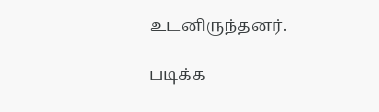உடனிருந்தனர்.

படிக்க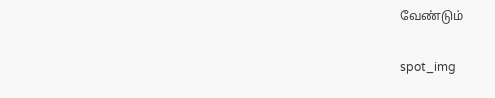வேண்டும்

spot_img